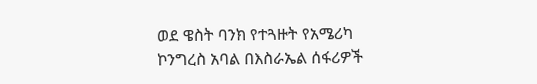ወደ ዌስት ባንክ የተጓዙት የአሜሪካ ኮንግረስ አባል በእስራኤል ሰፋሪዎች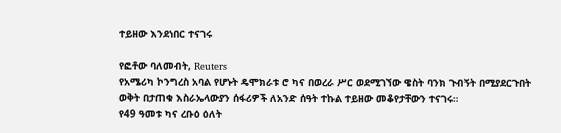ተይዘው እንደነበር ተናገሩ

የፎቶው ባለመብት, Reuters
የአሜሪካ ኮንግረስ አባል የሆኑት ዴሞክራቱ ሮ ካና በወረራ ሥር ወደሚገኘው ዌስት ባንክ ጉብኝት በሚያደርጉበት ወቅት በታጠቁ እስራኤላውያን ሰፋሪዎች ለአንድ ሰዓት ተኩል ተይዘው መቆየታቸውን ተናገሩ።
የ49 ዓመቱ ካና ረቡዕ ዕለት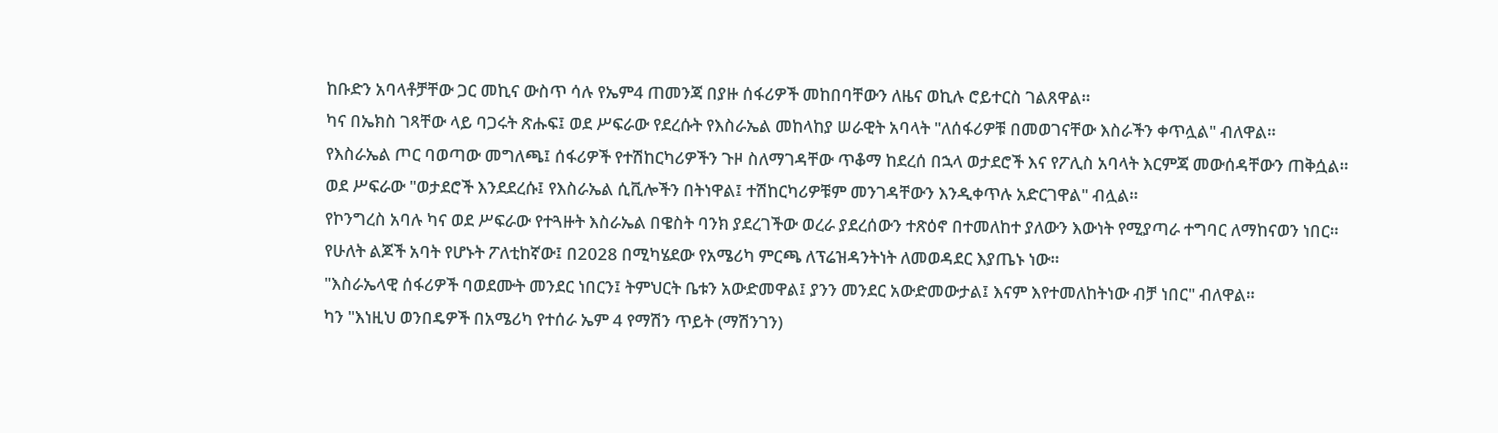ከቡድን አባላቶቻቸው ጋር መኪና ውስጥ ሳሉ የኤም4 ጠመንጃ በያዙ ሰፋሪዎች መከበባቸውን ለዜና ወኪሉ ሮይተርስ ገልጸዋል።
ካና በኤክስ ገጻቸው ላይ ባጋሩት ጽሑፍ፤ ወደ ሥፍራው የደረሱት የእስራኤል መከላከያ ሠራዊት አባላት "ለሰፋሪዎቹ በመወገናቸው እስራችን ቀጥሏል" ብለዋል።
የእስራኤል ጦር ባወጣው መግለጫ፤ ሰፋሪዎች የተሽከርካሪዎችን ጉዞ ስለማገዳቸው ጥቆማ ከደረሰ በኋላ ወታደሮች እና የፖሊስ አባላት እርምጃ መውሰዳቸውን ጠቅሷል።
ወደ ሥፍራው "ወታደሮች እንደደረሱ፤ የእስራኤል ሲቪሎችን በትነዋል፤ ተሽከርካሪዎቹም መንገዳቸውን እንዲቀጥሉ አድርገዋል" ብሏል።
የኮንግረስ አባሉ ካና ወደ ሥፍራው የተጓዙት እስራኤል በዌስት ባንክ ያደረገችው ወረራ ያደረሰውን ተጽዕኖ በተመለከተ ያለውን እውነት የሚያጣራ ተግባር ለማከናወን ነበር።
የሁለት ልጆች አባት የሆኑት ፖለቲከኛው፤ በ2028 በሚካሄደው የአሜሪካ ምርጫ ለፕሬዝዳንትነት ለመወዳደር እያጤኑ ነው።
"እስራኤላዊ ሰፋሪዎች ባወደሙት መንደር ነበርን፤ ትምህርት ቤቱን አውድመዋል፤ ያንን መንደር አውድመውታል፤ እናም እየተመለከትነው ብቻ ነበር" ብለዋል።
ካን "እነዚህ ወንበዴዎች በአሜሪካ የተሰራ ኤም 4 የማሽን ጥይት (ማሽንገን)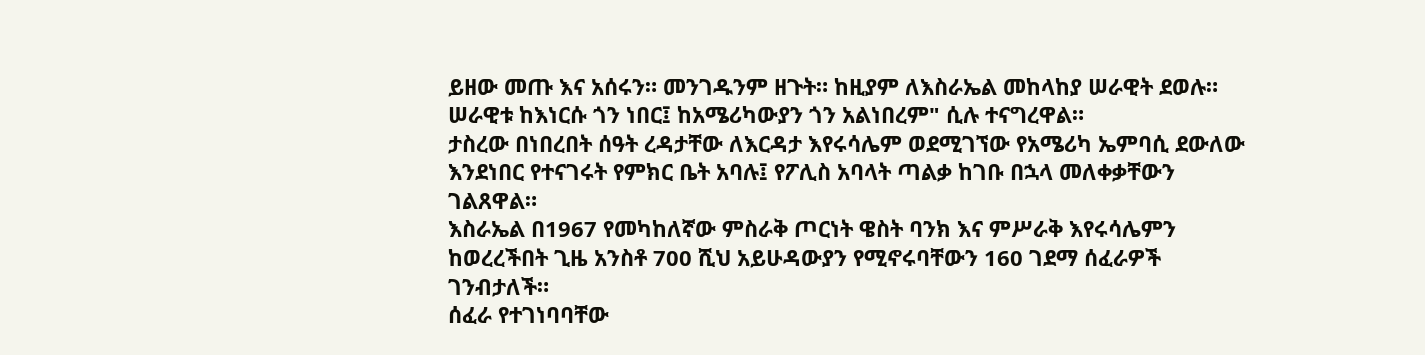ይዘው መጡ እና አሰሩን። መንገዱንም ዘጉት። ከዚያም ለእስራኤል መከላከያ ሠራዊት ደወሉ። ሠራዊቱ ከእነርሱ ጎን ነበር፤ ከአሜሪካውያን ጎን አልነበረም" ሲሉ ተናግረዋል።
ታስረው በነበረበት ሰዓት ረዳታቸው ለእርዳታ እየሩሳሌም ወደሚገኘው የአሜሪካ ኤምባሲ ደውለው እንደነበር የተናገሩት የምክር ቤት አባሉ፤ የፖሊስ አባላት ጣልቃ ከገቡ በኋላ መለቀቃቸውን ገልጸዋል።
እስራኤል በ1967 የመካከለኛው ምስራቅ ጦርነት ዌስት ባንክ እና ምሥራቅ እየሩሳሌምን ከወረረችበት ጊዜ አንስቶ 700 ሺህ አይሁዳውያን የሚኖሩባቸውን 160 ገደማ ሰፈራዎች ገንብታለች።
ሰፈራ የተገነባባቸው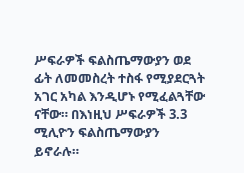ሥፍራዎች ፍልስጤማውያን ወደ ፊት ለመመስረት ተስፋ የሚያደርጓት አገር አካል እንዲሆኑ የሚፈልጓቸው ናቸው። በእነዚህ ሥፍራዎች 3.3 ሚሊዮን ፍልስጤማውያን ይኖራሉ።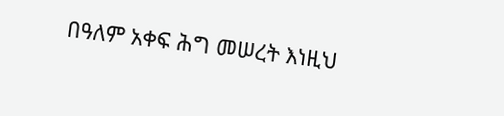በዓለም አቀፍ ሕግ መሠረት እነዚህ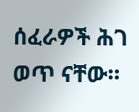ሰፈራዎች ሕገ ወጥ ናቸው።